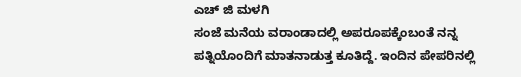ಎಚ್ ಜಿ ಮಳಗಿ
ಸಂಜೆ ಮನೆಯ ವರಾಂಡಾದಲ್ಲಿ ಅಪರೂಪಕ್ಕೆಂಬಂತೆ ನನ್ನ ಪತ್ನಿಯೊಂದಿಗೆ ಮಾತನಾಡುತ್ತ ಕೂತಿದ್ದೆ. ಇಂದಿನ ಪೇಪರಿನಲ್ಲಿ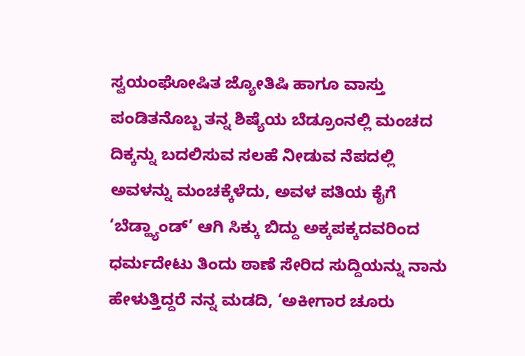ಸ್ವಯಂಘೋಷಿತ ಜ್ಯೋತಿಷಿ ಹಾಗೂ ವಾಸ್ತು ಪಂಡಿತನೊಬ್ಬ ತನ್ನ ಶಿಷ್ಯೆಯ ಬೆಡ್ರೂಂನಲ್ಲಿ ಮಂಚದ ದಿಕ್ಕನ್ನು ಬದಲಿಸುವ ಸಲಹೆ ನೀಡುವ ನೆಪದಲ್ಲಿ ಅವಳನ್ನು ಮಂಚಕ್ಕೆಳೆದು, ಅವಳ ಪತಿಯ ಕೈಗೆ ‘ಬೆಡ್ಹ್ಯಾಂಡ್’ ಆಗಿ ಸಿಕ್ಕು ಬಿದ್ದು ಅಕ್ಕಪಕ್ಕದವರಿಂದ ಧರ್ಮದೇಟು ತಿಂದು ಠಾಣೆ ಸೇರಿದ ಸುದ್ದಿಯನ್ನು ನಾನು ಹೇಳುತ್ತಿದ್ದರೆ ನನ್ನ ಮಡದಿ, ‘ಅಕೀಗಾರ ಚೂರು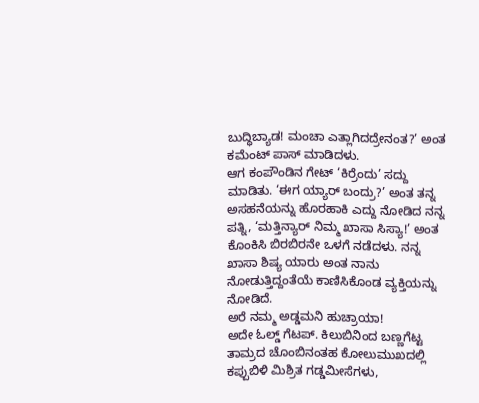ಬುದ್ಧಿಬ್ಯಾಡ! ಮಂಚಾ ಎತ್ಲಾಗಿದದ್ರೇನಂತ?’ ಅಂತ ಕಮೆಂಟ್ ಪಾಸ್ ಮಾಡಿದಳು.
ಆಗ ಕಂಪೌಂಡಿನ ಗೇಟ್ ‘ಕಿರ್ರೆಂದು’ ಸದ್ದು ಮಾಡಿತು. ‘ಈಗ ಯ್ಯಾರ್ ಬಂದ್ರು?’ ಅಂತ ತನ್ನ ಅಸಹನೆಯನ್ನು ಹೊರಹಾಕಿ ಎದ್ದು ನೋಡಿದ ನನ್ನ ಪತ್ನಿ, ‘ಮತ್ತಿನ್ಯಾರ್ ನಿಮ್ಮ ಖಾಸಾ ಸಿಸ್ಯಾ!’ ಅಂತ ಕೊಂಕಿಸಿ ಬಿರಬಿರನೇ ಒಳಗೆ ನಡೆದಳು. ನನ್ನ ಖಾಸಾ ಶಿಷ್ಯ ಯಾರು ಅಂತ ನಾನು ನೋಡುತ್ತಿದ್ದಂತೆಯೆ ಕಾಣಿಸಿಕೊಂಡ ವ್ಯಕ್ತಿಯನ್ನು ನೋಡಿದೆ.
ಅರೆ ನಮ್ಮ ಅಡ್ಡಮನಿ ಹುಚ್ರಾಯಾ!
ಅದೇ ಓಲ್ಡ್ ಗೆಟಪ್. ಕಿಲುಬಿನಿಂದ ಬಣ್ಣಗೆಟ್ಟ ತಾಮ್ರದ ಚೊಂಬಿನಂತಹ ಕೋಲುಮುಖದಲ್ಲಿ ಕಪ್ಪುಬಿಳಿ ಮಿಶ್ರಿತ ಗಡ್ಡಮೀಸೆಗಳು,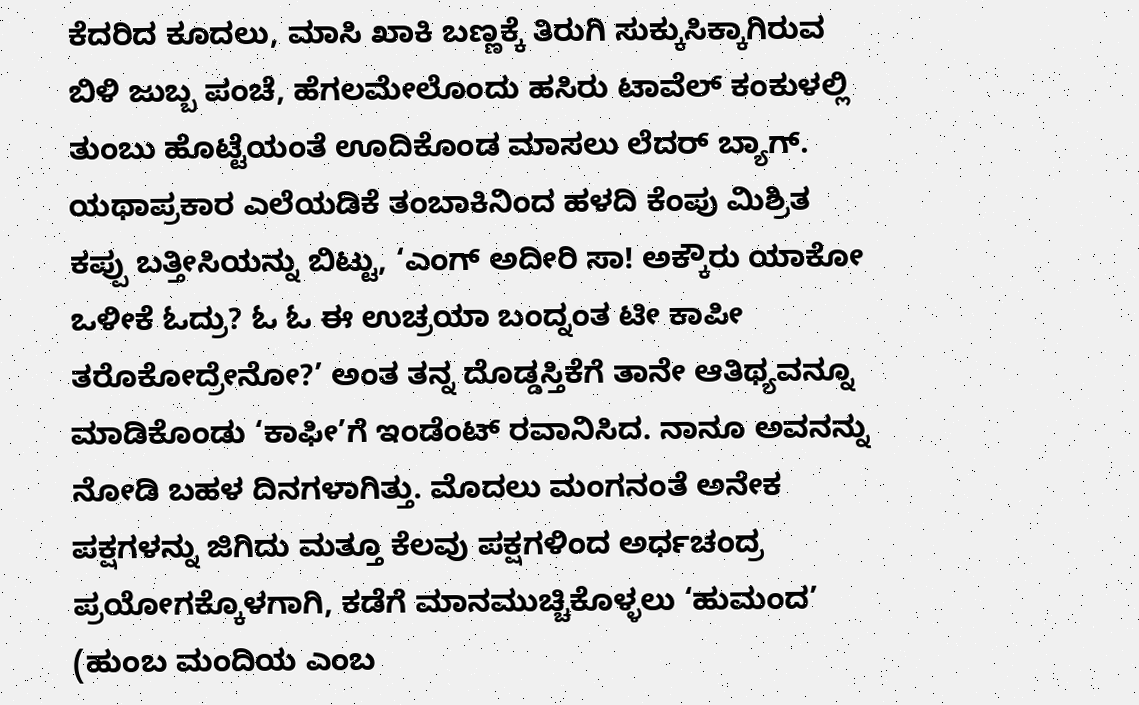ಕೆದರಿದ ಕೂದಲು, ಮಾಸಿ ಖಾಕಿ ಬಣ್ಣಕ್ಕೆ ತಿರುಗಿ ಸುಕ್ಕುಸಿಕ್ಕಾಗಿರುವ ಬಿಳಿ ಜುಬ್ಬ ಪಂಚೆ, ಹೆಗಲಮೇಲೊಂದು ಹಸಿರು ಟಾವೆಲ್ ಕಂಕುಳಲ್ಲಿ ತುಂಬು ಹೊಟ್ಟೆಯಂತೆ ಊದಿಕೊಂಡ ಮಾಸಲು ಲೆದರ್ ಬ್ಯಾಗ್. ಯಥಾಪ್ರಕಾರ ಎಲೆಯಡಿಕೆ ತಂಬಾಕಿನಿಂದ ಹಳದಿ ಕೆಂಪು ಮಿಶ್ರಿತ ಕಪ್ಪು ಬತ್ತೀಸಿಯನ್ನು ಬಿಟ್ಟು, ‘ಎಂಗ್ ಅದೀರಿ ಸಾ! ಅಕ್ಕೌರು ಯಾಕೋ ಒಳೀಕೆ ಓದ್ರು? ಓ ಓ ಈ ಉಚ್ರಯಾ ಬಂದ್ನಂತ ಟೀ ಕಾಪೀ ತರೊಕೋದ್ರೇನೋ?’ ಅಂತ ತನ್ನ ದೊಡ್ಡಸ್ತಿಕೆಗೆ ತಾನೇ ಆತಿಥ್ಯವನ್ನೂ ಮಾಡಿಕೊಂಡು ‘ಕಾಫೀ’ಗೆ ಇಂಡೆಂಟ್ ರವಾನಿಸಿದ. ನಾನೂ ಅವನನ್ನು ನೋಡಿ ಬಹಳ ದಿನಗಳಾಗಿತ್ತು. ಮೊದಲು ಮಂಗನಂತೆ ಅನೇಕ ಪಕ್ಷಗಳನ್ನು ಜಿಗಿದು ಮತ್ತೂ ಕೆಲವು ಪಕ್ಷಗಳಿಂದ ಅರ್ಧಚಂದ್ರ ಪ್ರಯೋಗಕ್ಕೊಳಗಾಗಿ, ಕಡೆಗೆ ಮಾನಮುಚ್ಚಿಕೊಳ್ಳಲು ‘ಹುಮಂದ’ (ಹುಂಬ ಮಂದಿಯ ಎಂಬ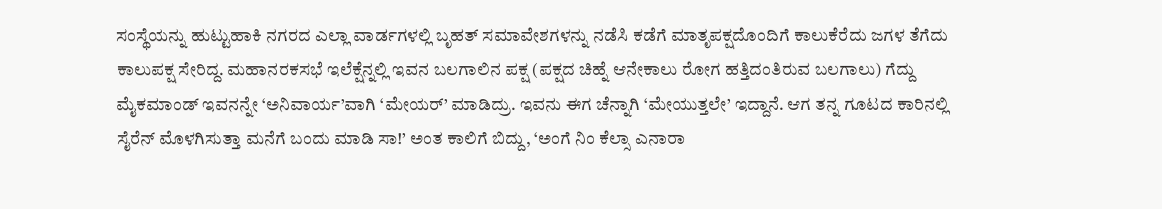ಸಂಸ್ಥೆಯನ್ನು ಹುಟ್ಟುಹಾಕಿ ನಗರದ ಎಲ್ಲಾ ವಾರ್ಡಗಳಲ್ಲಿ ಬೃಹತ್ ಸಮಾವೇಶಗಳನ್ನು ನಡೆಸಿ ಕಡೆಗೆ ಮಾತೃಪಕ್ಷದೊಂದಿಗೆ ಕಾಲುಕೆರೆದು ಜಗಳ ತೆಗೆದು ಕಾಲುಪಕ್ಷ ಸೇರಿದ್ದ. ಮಹಾನರಕಸಭೆ ಇಲೆಕ್ಷೆನ್ನಲ್ಲಿ ಇವನ ಬಲಗಾಲಿನ ಪಕ್ಷ (ಪಕ್ಷದ ಚಿಹ್ನೆ ಆನೇಕಾಲು ರೋಗ ಹತ್ತಿದಂತಿರುವ ಬಲಗಾಲು) ಗೆದ್ದು ಮೈಕಮಾಂಡ್ ಇವನನ್ನೇ ‘ಅನಿವಾರ್ಯ’ವಾಗಿ ‘ಮೇಯರ್’ ಮಾಡಿದ್ರು. ಇವನು ಈಗ ಚೆನ್ನಾಗಿ ‘ಮೇಯುತ್ತಲೇ’ ಇದ್ದಾನೆ. ಆಗ ತನ್ನ ಗೂಟದ ಕಾರಿನಲ್ಲಿ ಸೈರೆನ್ ಮೊಳಗಿಸುತ್ತಾ ಮನೆಗೆ ಬಂದು ಮಾಡಿ ಸಾ!’ ಅಂತ ಕಾಲಿಗೆ ಬಿದ್ದು, ‘ಅಂಗೆ ನಿಂ ಕೆಲ್ಸಾ ಎನಾರಾ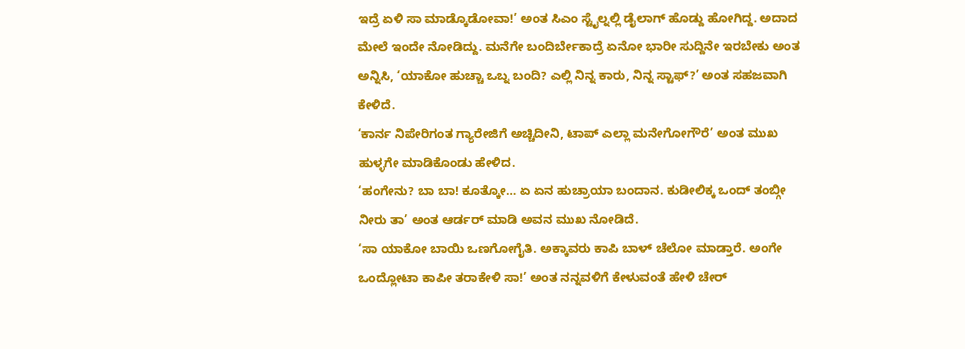ಇದ್ರೆ ಏಳಿ ಸಾ ಮಾಡ್ಕೊಡೋವಾ!’ ಅಂತ ಸಿಎಂ ಸ್ಟೈಲ್ನಲ್ಲಿ ಡೈಲಾಗ್ ಹೊಡ್ದು ಹೋಗಿದ್ದ. ಅದಾದ ಮೇಲೆ ಇಂದೇ ನೋಡಿದ್ದು. ಮನೆಗೇ ಬಂದಿರ್ಬೇಕಾದ್ರೆ ಏನೋ ಭಾರೀ ಸುದ್ದಿನೇ ಇರಬೇಕು ಅಂತ ಅನ್ನಿಸಿ, ‘ಯಾಕೋ ಹುಚ್ಚಾ ಒಬ್ನ ಬಂದಿ? ಎಲ್ಲಿ ನಿನ್ನ ಕಾರು, ನಿನ್ನ ಸ್ಟಾಫ್?’ ಅಂತ ಸಹಜವಾಗಿ ಕೇಳಿದೆ.
‘ಕಾರ್ನ ನಿಪೇರಿಗಂತ ಗ್ಯಾರೇಜಿಗೆ ಅಚ್ಚಿದೀನಿ, ಟಾಪ್ ಎಲ್ಲಾ ಮನೇಗೋಗೌರೆ’ ಅಂತ ಮುಖ ಹುಳ್ಳಗೇ ಮಾಡಿಕೊಂಡು ಹೇಳಿದ.
‘ಹಂಗೇನು? ಬಾ ಬಾ! ಕೂತ್ಕೋ… ಏ ಏನ ಹುಚ್ರಾಯಾ ಬಂದಾನ. ಕುಡೀಲಿಕ್ಕ ಒಂದ್ ತಂಬ್ಗೀ ನೀರು ತಾ’ ಅಂತ ಆರ್ಡರ್ ಮಾಡಿ ಅವನ ಮುಖ ನೋಡಿದೆ.
‘ಸಾ ಯಾಕೋ ಬಾಯಿ ಒಣಗೋಗೈತಿ. ಅಕ್ಕಾವರು ಕಾಪಿ ಬಾಳ್ ಚೆಲೋ ಮಾಡ್ತಾರೆ. ಅಂಗೇ ಒಂದ್ಲೋಟಾ ಕಾಪೀ ತರಾಕೇಳಿ ಸಾ!’ ಅಂತ ನನ್ನವಳಿಗೆ ಕೇಳುವಂತೆ ಹೇಳಿ ಚೇರ್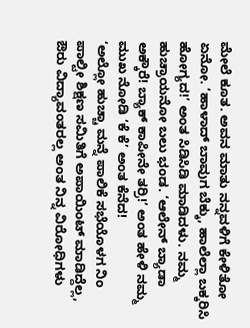ಮೇಲೆ ಕೂತ. ಅವನ ಮಾತು ನನ್ನವಳಿಗೆ ಕೇಳಿತೋ ಏನೋ. ‘ಹಾಳಾದ್ ಬಾವುಗ ಬೆಕ್ಕು, ಹಾಲೆಲ್ಲಾ ಬಕ್ಕರಿಸಿ ಹೋಗ್ಯದ!’ ಅಂತ ಸಿಡಿಸಿಡಿ ಮಾಡಿದಳು. ನಮ್ಮ ಹುಚ್ರಾಯನೋ ಬಲು ಭಂಡ. ‘ಆಲೇನ್ ಬ್ಯಾಡಾ ಅಕ್ಕೌರೆ! ಬ್ಯಾಕ್ ಕಾಪೀನೇ ತರ್ರಿ!’ ಅಂತ ಹೇಳಿ ನಮ್ಮ ಮುಖ ನೋಡಿ ‘ಕೆ ಕೆ’ ಅಂತ ಕೆನೆದ!
‘ಅಲ್ಲೋ ಹುಚ್ಚಾ ಮನ್ನೆ ಪಾಲಿಕೆ ಸಭೆಯೊಳಗ ನಿಂ ಪಾಲ್ಟೀ ಶಿಕ್ಷಣ ಸಮಿತಿಗೆ ಅಪಾಯಿಂಟ್ ಮಾಡಿದ್ದೆಲ್ಲ, ಔರು ವಿದ್ಯಾವಂತರಲ್ಲ ಅಂತ ನಿನ್ನ ವಿರೋಧಿಗಳು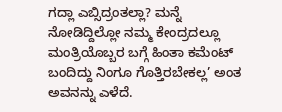ಗದ್ಲಾ ಎಬ್ಸಿದ್ರಂತಲ್ಲಾ? ಮನ್ನೆ ನೋಡಿದ್ದಿಲ್ಲೋ ನಮ್ಮ ಕೇಂದ್ರದಲ್ಲೂ ಮಂತ್ರಿಯೊಬ್ಬರ ಬಗ್ಗೆ ಹಿಂತಾ ಕಮೆಂಟ್ ಬಂದಿದ್ದು ನಿಂಗೂ ಗೊತ್ತಿರಬೇಕಲ್ಲ’ ಅಂತ ಅವನನ್ನು ಎಳೆದೆ.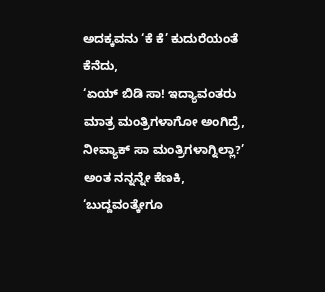ಅದಕ್ಕವನು ‘ಕೆ ಕೆ’ ಕುದುರೆಯಂತೆ ಕೆನೆದು,
‘ಏಯ್ ಬಿಡಿ ಸಾ! ಇದ್ಯಾವಂತರು ಮಾತ್ರ ಮಂತ್ರಿಗಳಾಗೋ ಅಂಗಿದ್ರೆ, ನೀವ್ಯಾಕ್ ಸಾ ಮಂತ್ರಿಗಳಾಗ್ನಿಲ್ಲಾ?’ ಅಂತ ನನ್ನನ್ನೇ ಕೆಣಕಿ,
‘ಬುದ್ದವಂತ್ಕೇಗೂ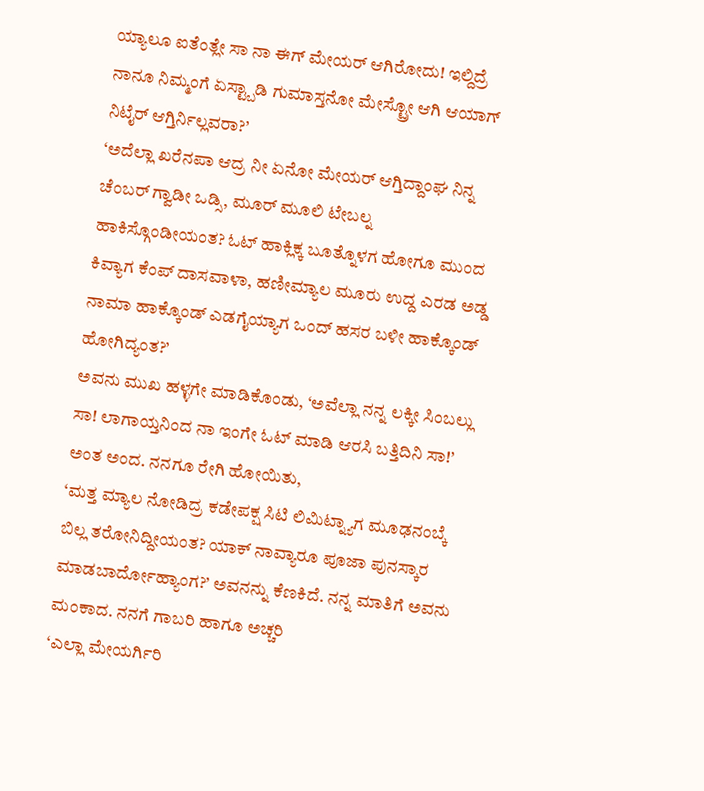ಯ್ಯಾಲೂ ಐತೆಂತ್ಲೇ ಸಾ ನಾ ಈಗ್ ಮೇಯರ್ ಆಗಿರೋದು! ಇಲ್ದಿದ್ರೆ ನಾನೂ ನಿಮ್ಮಂಗೆ ಏಸ್ಟ್ಬಾಡಿ ಗುಮಾಸ್ತನೋ ಮೇಸ್ಟ್ರೋ ಆಗಿ ಆಯಾಗ್ ನಿಟೈರ್ ಆಗ್ತಿರ್ನಿಲ್ಲವರಾ?’
‘ಅದೆಲ್ಲಾ ಖರೆನಪಾ ಆದ್ರ ನೀ ಏನೋ ಮೇಯರ್ ಆಗ್ತಿದ್ದಾಂಘ ನಿನ್ನ ಚೆಂಬರ್ ಗ್ವಾಡೀ ಒಡ್ಸಿ, ಮೂರ್ ಮೂಲಿ ಟೇಬಲ್ನ ಹಾಕಿಸ್ಗೊಂಡೀಯಂತ? ಓಟ್ ಹಾಕ್ಲಿಕ್ಕ ಬೂತ್ನೊಳಗ ಹೋಗೂ ಮುಂದ ಕಿವ್ಯಾಗ ಕೆಂಪ್ ದಾಸವಾಳಾ, ಹಣೀಮ್ಯಾಲ ಮೂರು ಉದ್ದ ಎರಡ ಅಡ್ಡ ನಾಮಾ ಹಾಕ್ಕೊಂಡ್ ಎಡಗೈಯ್ಯಾಗ ಒಂದ್ ಹಸರ ಬಳೀ ಹಾಕ್ಕೊಂಡ್ ಹೋಗಿದ್ಯಂತ?’
ಅವನು ಮುಖ ಹಳ್ಳಗೇ ಮಾಡಿಕೊಂಡು, ‘ಅವೆಲ್ಲಾ ನನ್ನ ಲಕ್ಕೀ ಸಿಂಬಲ್ಲು ಸಾ! ಲಾಗಾಯ್ತನಿಂದ ನಾ ಇಂಗೇ ಓಟ್ ಮಾಡಿ ಆರಸಿ ಬತ್ತಿದಿನಿ ಸಾ!’ ಅಂತ ಅಂದ. ನನಗೂ ರೇಗಿ ಹೋಯಿತು,
‘ಮತ್ತ ಮ್ಯಾಲ ನೋಡಿದ್ರ ಕಡೇಪಕ್ಷ ಸಿಟಿ ಲಿಮಿಟ್ನ್ಯಾಗ ಮೂಢನಂಬ್ಕೆ ಬಿಲ್ಲ ತರೋನಿದ್ದೀಯಂತ? ಯಾಕ್ ನಾವ್ಯಾರೂ ಪೂಜಾ ಪುನಸ್ಕಾರ ಮಾಡಬಾರ್ದೋಹ್ಯಾಂಗ?’ ಅವನನ್ನು ಕೆಣಕಿದೆ. ನನ್ನ ಮಾತಿಗೆ ಅವನು ಮಂಕಾದ. ನನಗೆ ಗಾಬರಿ ಹಾಗೂ ಅಚ್ಚರಿ
‘ಎಲ್ಲಾ ಮೇಯರ್ಗಿರಿ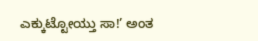ಎಕ್ಕುಟ್ಟೋಯ್ತು ಸಾ!’ ಅಂತ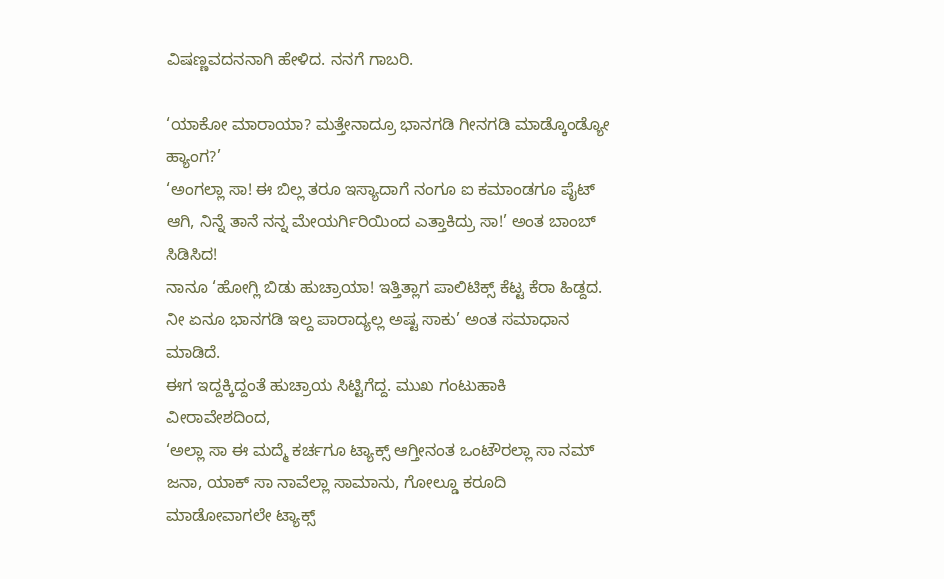ವಿಷಣ್ಣವದನನಾಗಿ ಹೇಳಿದ. ನನಗೆ ಗಾಬರಿ.

‘ಯಾಕೋ ಮಾರಾಯಾ? ಮತ್ತೇನಾದ್ರೂ ಭಾನಗಡಿ ಗೀನಗಡಿ ಮಾಡ್ಕೊಂಡ್ಯೋ ಹ್ಯಾಂಗ?’
‘ಅಂಗಲ್ಲಾ ಸಾ! ಈ ಬಿಲ್ಲ ತರೂ ಇಸ್ಯಾದಾಗೆ ನಂಗೂ ಐ ಕಮಾಂಡಗೂ ಪೈಟ್ ಆಗಿ, ನಿನ್ನೆ ತಾನೆ ನನ್ನ ಮೇಯರ್ಗಿರಿಯಿಂದ ಎತ್ತಾಕಿದ್ರು ಸಾ!’ ಅಂತ ಬಾಂಬ್ ಸಿಡಿಸಿದ!
ನಾನೂ ‘ಹೋಗ್ಲಿ ಬಿಡು ಹುಚ್ರಾಯಾ! ಇತ್ತಿತ್ಲಾಗ ಪಾಲಿಟಿಕ್ಸ್ ಕೆಟ್ಟ ಕೆರಾ ಹಿಡ್ದದ. ನೀ ಏನೂ ಭಾನಗಡಿ ಇಲ್ದ ಪಾರಾದ್ಯಲ್ಲ ಅಷ್ಟ ಸಾಕು’ ಅಂತ ಸಮಾಧಾನ ಮಾಡಿದೆ.
ಈಗ ಇದ್ದಕ್ಕಿದ್ದಂತೆ ಹುಚ್ರಾಯ ಸಿಟ್ಟಿಗೆದ್ದ. ಮುಖ ಗಂಟುಹಾಕಿ ವೀರಾವೇಶದಿಂದ,
‘ಅಲ್ಲಾ ಸಾ ಈ ಮದ್ಮೆ ಕರ್ಚಗೂ ಟ್ಯಾಕ್ಸ್ ಆಗ್ತೀನಂತ ಒಂಟೌರಲ್ಲಾ ಸಾ ನಮ್ ಜನಾ, ಯಾಕ್ ಸಾ ನಾವೆಲ್ಲಾ ಸಾಮಾನು, ಗೋಲ್ಡೂ ಕರೂದಿ ಮಾಡೋವಾಗಲೇ ಟ್ಯಾಕ್ಸ್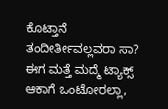ಕೊಟ್ತಾನೆ ತಂದೀರ್ತೀವಲ್ಲವರಾ ಸಾ? ಈಗ ಮತ್ತೆ ಮದ್ಮೆ ಟ್ಯಾಕ್ಸ್ ಆಕಾಗೆ ಒಂಟೋರಲ್ಲಾ,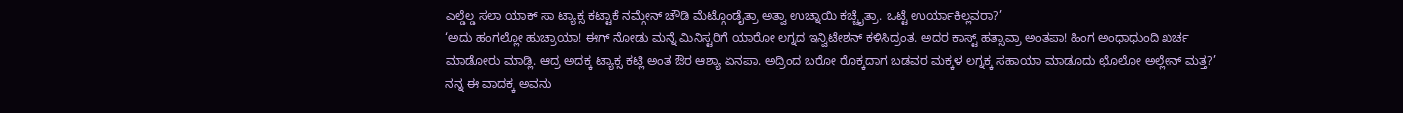ಎಲ್ಡೆಲ್ಡ ಸಲಾ ಯಾಕ್ ಸಾ ಟ್ಯಾಕ್ಸ ಕಟ್ಟಾಕೆ ನಮ್ಗೇನ್ ಚೌಡಿ ಮೆಟ್ಗೊಂಡೈತ್ರಾ ಅತ್ವಾ ಉಚ್ನಾಯಿ ಕಚ್ಚೈತ್ರಾ. ಒಟ್ಟೆ ಉರ್ಯಾಕಿಲ್ಲವರಾ?’
‘ಅದು ಹಂಗಲ್ಲೋ ಹುಚ್ರಾಯಾ! ಈಗ್ ನೋಡು ಮನ್ನೆ ಮಿನಿಸ್ಟರಿಗೆ ಯಾರೋ ಲಗ್ನದ ಇನ್ವಿಟೇಶನ್ ಕಳಿಸಿದ್ರಂತ. ಅದರ ಕಾಸ್ಟ್ ಹತ್ಸಾವ್ರಾ ಅಂತಪಾ! ಹಿಂಗ ಅಂಧಾಧುಂದಿ ಖರ್ಚ ಮಾಡೋರು ಮಾಡ್ಲಿ. ಆದ್ರ ಅದಕ್ಕ ಟ್ಯಾಕ್ಸ ಕಟ್ಲಿ ಅಂತ ಔರ ಆಶ್ಯಾ ಏನಪಾ. ಅದ್ರಿಂದ ಬರೋ ರೊಕ್ಕದಾಗ ಬಡವರ ಮಕ್ಕಳ ಲಗ್ನಕ್ಕ ಸಹಾಯಾ ಮಾಡೂದು ಛೊಲೋ ಅಲ್ಲೇನ್ ಮತ್ತ?’ ನನ್ನ ಈ ವಾದಕ್ಕ ಅವನು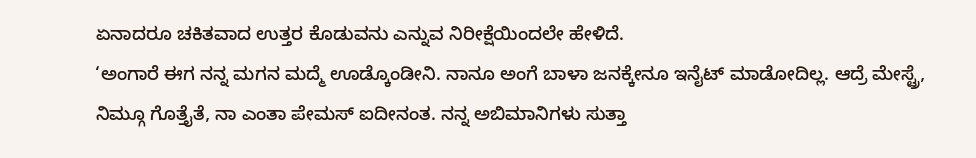ಏನಾದರೂ ಚಕಿತವಾದ ಉತ್ತರ ಕೊಡುವನು ಎನ್ನುವ ನಿರೀಕ್ಷೆಯಿಂದಲೇ ಹೇಳಿದೆ.
‘ಅಂಗಾರೆ ಈಗ ನನ್ನ ಮಗನ ಮದ್ಮೆ ಊಡ್ಕೊಂಡೀನಿ. ನಾನೂ ಅಂಗೆ ಬಾಳಾ ಜನಕ್ಕೇನೂ ಇನೈಟ್ ಮಾಡೋದಿಲ್ಲ. ಆದ್ರೆ ಮೇಸ್ಟ್ರೆ, ನಿಮ್ಗೂ ಗೊತ್ತೈತೆ, ನಾ ಎಂತಾ ಪೇಮಸ್ ಐದೀನಂತ. ನನ್ನ ಅಬಿಮಾನಿಗಳು ಸುತ್ತಾ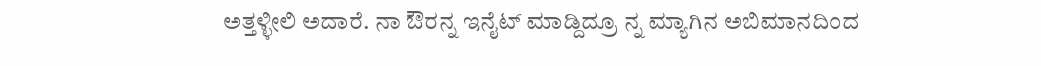ಅತ್ತಳ್ಳೀಲಿ ಅದಾರೆ. ನಾ ಔರನ್ನ ಇನೈಟ್ ಮಾಡ್ದಿದ್ರೂ ನ್ನ ಮ್ಯಾಗಿನ ಅಬಿಮಾನದಿಂದ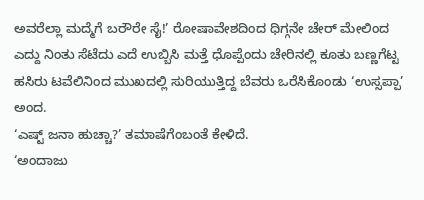ಅವರೆಲ್ಲಾ ಮದ್ಮೆಗೆ ಬರೌರೇ ಸೈ!’ ರೋಷಾವೇಶದಿಂದ ಧಿಗ್ಗನೇ ಚೇರ್ ಮೇಲಿಂದ ಎದ್ದು ನಿಂತು ಸೆಟೆದು ಎದೆ ಉಬ್ಬಿಸಿ ಮತ್ತೆ ಧೊಪ್ಪೆಂದು ಚೇರಿನಲ್ಲಿ ಕೂತು ಬಣ್ಣಗೆಟ್ಟ ಹಸಿರು ಟವೆಲಿನಿಂದ ಮುಖದಲ್ಲಿ ಸುರಿಯುತ್ತಿದ್ದ ಬೆವರು ಒರೆಸಿಕೊಂಡು ‘ಉಸ್ಸಪ್ಪಾ’ ಅಂದ.
‘ಎಷ್ಟ್ ಜನಾ ಹುಚ್ಚಾ?’ ತಮಾಷೆಗೆಂಬಂತೆ ಕೇಳಿದೆ.
‘ಅಂದಾಜು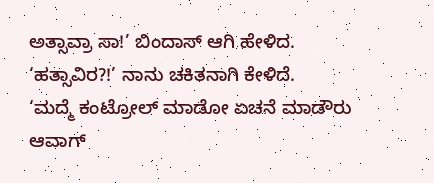ಅತ್ಸಾವ್ರಾ ಸಾ!’ ಬಿಂದಾಸ್ ಆಗಿ ಹೇಳಿದ.
‘ಹತ್ಸಾವಿರ?!’ ನಾನು ಚಕಿತನಾಗಿ ಕೇಳಿದೆ.
‘ಮದ್ಮೆ ಕಂಟ್ರೋಲ್ ಮಾಡೋ ಏಚನೆ ಮಾಡೌರು ಆವಾಗ್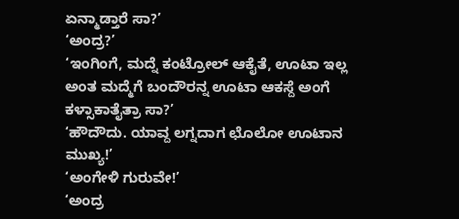ಏನ್ಮಾಡ್ತಾರೆ ಸಾ?’
‘ಅಂದ್ರ?’
‘ಇಂಗಿಂಗೆ, ಮದ್ನೆ ಕಂಟ್ರೋಲ್ ಆಕೈತೆ, ಊಟಾ ಇಲ್ಲ ಅಂತ ಮದ್ಮೆಗೆ ಬಂದೌರನ್ನ ಊಟಾ ಆಕಸ್ದೆ ಅಂಗೆ ಕಳ್ಸಾಕಾತೈತ್ರಾ ಸಾ?’
‘ಹೌದೌದು. ಯಾವ್ದ ಲಗ್ನದಾಗ ಛೊಲೋ ಊಟಾನ ಮುಖ್ಯ!’
‘ಅಂಗೇಳಿ ಗುರುವೇ!’
‘ಅಂದ್ರ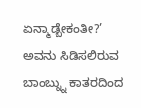ಏನ್ಮಾಡ್ಬೇಕಂತೀ?’ ಅವನು ಸಿಡಿಸಲಿರುವ ಬಾಂಬ್ನ್ನು ಕಾತರದಿಂದ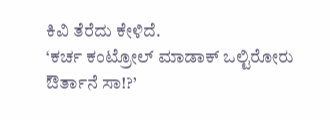ಕಿವಿ ತೆರೆದು ಕೇಳಿದೆ.
‘ಕರ್ಚ ಕಂಟ್ರೋಲ್ ಮಾಡಾಕ್ ಒಲ್ಟಿರೋರು ಔರ್ತಾನೆ ಸಾ!?’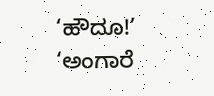‘ಹೌದೂ!’
‘ಅಂಗಾರೆ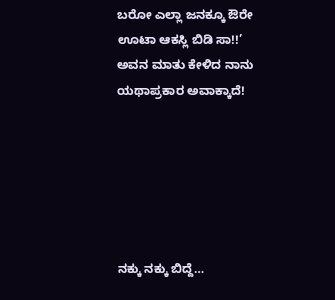ಬರೋ ಎಲ್ಲಾ ಜನಕ್ಕೂ ಔರೇ ಊಟಾ ಆಕಸ್ಲಿ ಬಿಡಿ ಸಾ!!’
ಅವನ ಮಾತು ಕೇಳಿದ ನಾನು ಯಥಾಪ್ರಕಾರ ಅವಾಕ್ಕಾದೆ!






ನಕ್ಕು ನಕ್ಕು ಬಿದ್ದೆ…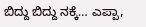ಬಿದ್ದು ಬಿದ್ದು ನಕ್ಕೆ… ಎಪ್ಪಾ,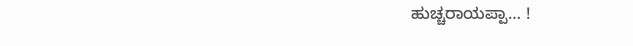ಹುಚ್ಚರಾಯಪ್ಪಾ… !